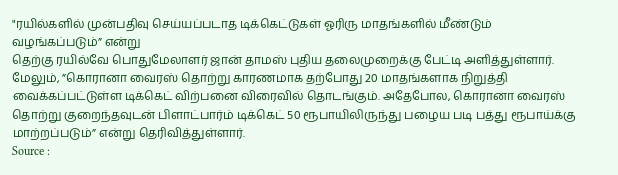"ரயில்களில் முன்பதிவு செய்யப்படாத டிக்கெட்டுகள் ஓரிரு மாதங்களில் மீண்டும் வழங்கப்படும்” என்று
தெற்கு ரயில்வே பொதுமேலாளர் ஜான் தாமஸ் புதிய தலைமுறைக்கு பேட்டி அளித்துள்ளார்.
மேலும், ”கொரானா வைரஸ் தொற்று காரணமாக தற்போது 20 மாதங்களாக நிறுத்தி வைக்கப்பட்டுள்ள டிக்கெட் விற்பனை விரைவில் தொடங்கும். அதேபோல, கொரானா வைரஸ் தொற்று குறைந்தவுடன் பிளாட்பார்ம் டிக்கெட் 50 ரூபாயிலிருந்து பழைய படி பத்து ரூபாய்க்கு மாற்றப்படும்” என்று தெரிவித்துள்ளார்.
Source :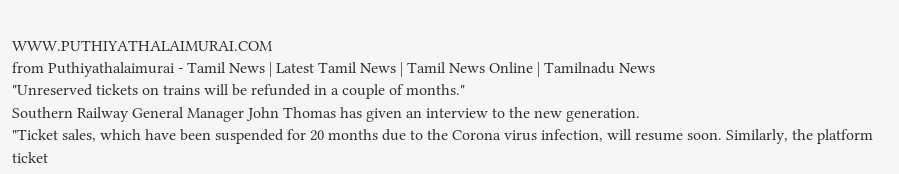WWW.PUTHIYATHALAIMURAI.COM
from Puthiyathalaimurai - Tamil News | Latest Tamil News | Tamil News Online | Tamilnadu News
"Unreserved tickets on trains will be refunded in a couple of months."
Southern Railway General Manager John Thomas has given an interview to the new generation.
"Ticket sales, which have been suspended for 20 months due to the Corona virus infection, will resume soon. Similarly, the platform ticket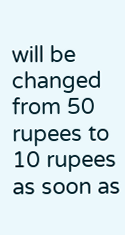will be changed from 50 rupees to 10 rupees as soon as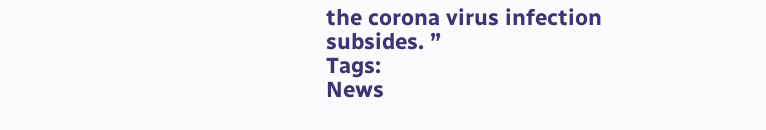the corona virus infection subsides. ”
Tags:
News